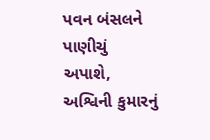પવન બંસલને પાણીચું અપાશે, અશ્વિની કુમારનું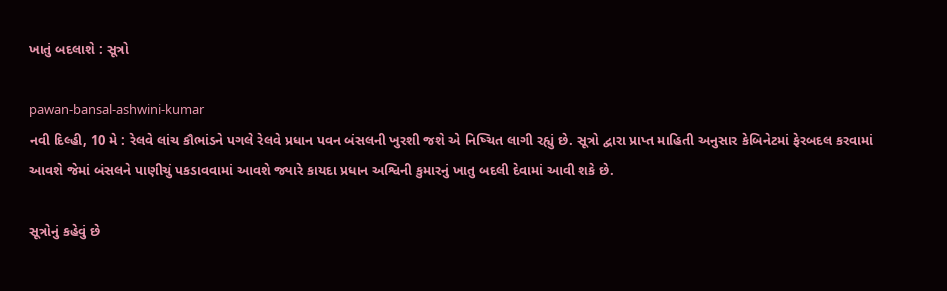ખાતું બદલાશે : સૂત્રો

pawan-bansal-ashwini-kumar
નવી દિલ્હી, 10 મે : રેલવે લાંચ કૌભાંડને પગલે રેલવે પ્રધાન પવન બંસલની ખુરશી જશે એ નિષ્ચિત લાગી રહ્યું છે. સૂત્રો દ્વારા પ્રાપ્ત માહિતી અનુસાર કેબિનેટમાં ફેરબદલ કરવામાં આવશે જેમાં બંસલને પાણીચું પકડાવવામાં આવશે જ્યારે કાયદા પ્રધાન અશ્વિની કુમારનું ખાતુ બદલી દેવામાં આવી શકે છે.

સૂત્રોનું કહેવું છે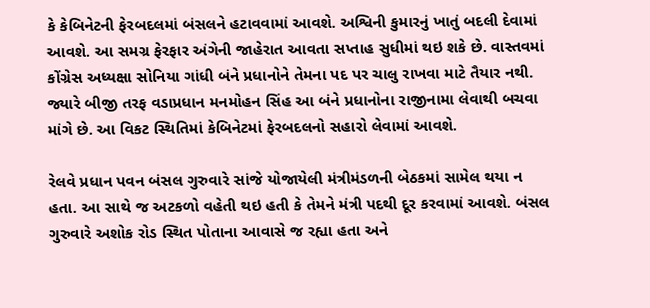કે કેબિનેટની ફેરબદલમાં બંસલને હટાવવામાં આવશે. અશ્વિની કુમારનું ખાતું બદલી દેવામાં આવશે. આ સમગ્ર ફેરફાર અંગેની જાહેરાત આવતા સપ્તાહ સુધીમાં થઇ શકે છે. વાસ્તવમાં કોંગ્રેસ અધ્યક્ષા સોનિયા ગાંધી બંને પ્રધાનોને તેમના પદ પર ચાલુ રાખવા માટે તૈયાર નથી. જ્યારે બીજી તરફ વડાપ્રધાન મનમોહન સિંહ આ બંને પ્રધાનોના રાજીનામા લેવાથી બચવા માંગે છે. આ વિકટ સ્થિતિમાં કેબિનેટમાં ફેરબદલનો સહારો લેવામાં આવશે.

રેલવે પ્રધાન પવન બંસલ ગુરુવારે સાંજે યોજાયેલી મંત્રીમંડળની બેઠકમાં સામેલ થયા ન હતા. આ સાથે જ અટકળો વહેતી થઇ હતી કે તેમને મંત્રી પદથી દૂર કરવામાં આવશે. બંસલ ગુરુવારે અશોક રોડ સ્થિત પોતાના આવાસે જ રહ્યા હતા અને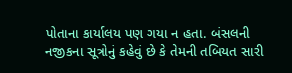પોતાના કાર્યાલય પણ ગયા ન હતા. બંસલની નજીકના સૂત્રોનું કહેવું છે કે તેમની તબિયત સારી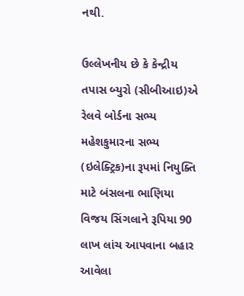નથી.

ઉલ્લેખનીય છે કે કેન્દ્રીય તપાસ બ્યુરો (સીબીઆઇ)એ રેલવે બોર્ડના સભ્ય મહેશકુમારના સભ્ય (ઇલેક્ટ્રિક)ના રૂપમાં નિયુક્તિ માટે બંસલના ભાણિયા વિજય સિંગલાને રૂપિયા 90 લાખ લાંચ આપવાના બહાર આવેલા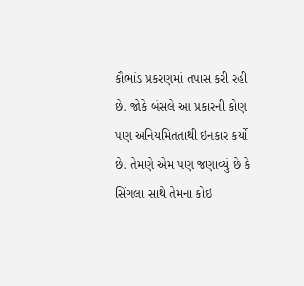કૌભાંડ પ્રકરણમાં તપાસ કરી રહી છે. જોકે બંસલે આ પ્રકારની કોણ પણ અનિયમિતતાથી ઇનકાર કર્યો છે. તેમણે એમ પણ જણાવ્યું છે કે સિંગલા સાથે તેમના કોઇ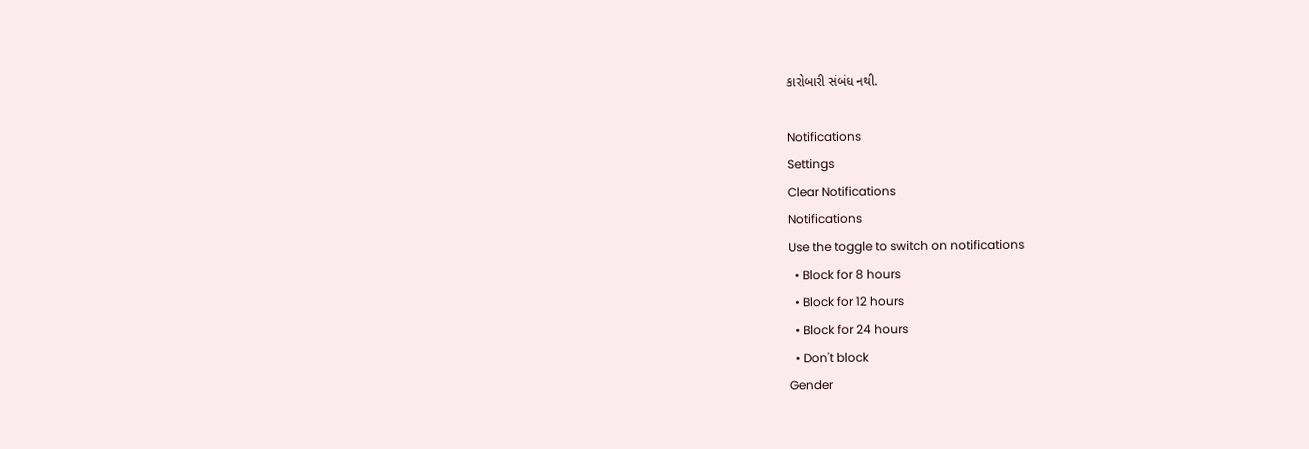કારોબારી સંબંધ નથી.

Notifications
Settings
Clear Notifications
Notifications
Use the toggle to switch on notifications
  • Block for 8 hours
  • Block for 12 hours
  • Block for 24 hours
  • Don't block
Gender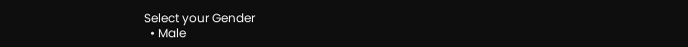Select your Gender
  • Male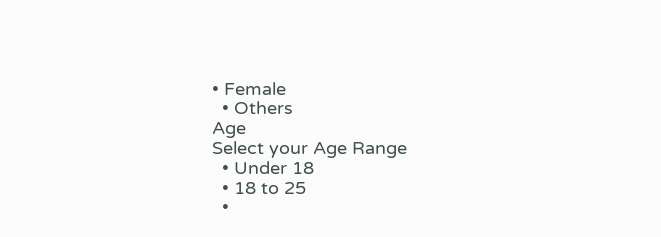• Female
  • Others
Age
Select your Age Range
  • Under 18
  • 18 to 25
  •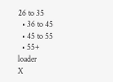26 to 35
  • 36 to 45
  • 45 to 55
  • 55+
loader
X